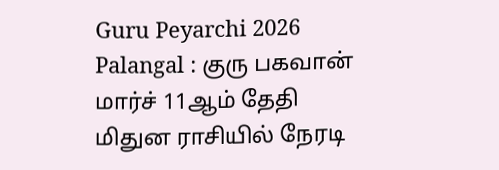Guru Peyarchi 2026 Palangal : குரு பகவான் மார்ச் 11ஆம் தேதி மிதுன ராசியில் நேரடி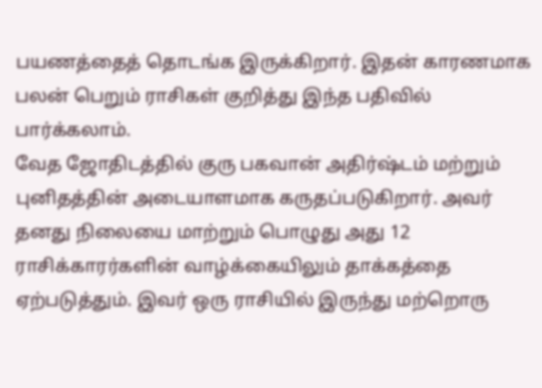பயணத்தைத் தொடங்க இருக்கிறார். இதன் காரணமாக பலன் பெறும் ராசிகள் குறித்து இந்த பதிவில் பார்க்கலாம்.
வேத ஜோதிடத்தில் குரு பகவான் அதிர்ஷ்டம் மற்றும் புனிதத்தின் அடையாளமாக கருதப்படுகிறார். அவர் தனது நிலையை மாற்றும் பொழுது அது 12 ராசிக்காரர்களின் வாழ்க்கையிலும் தாக்கத்தை ஏற்படுத்தும். இவர் ஒரு ராசியில் இருந்து மற்றொரு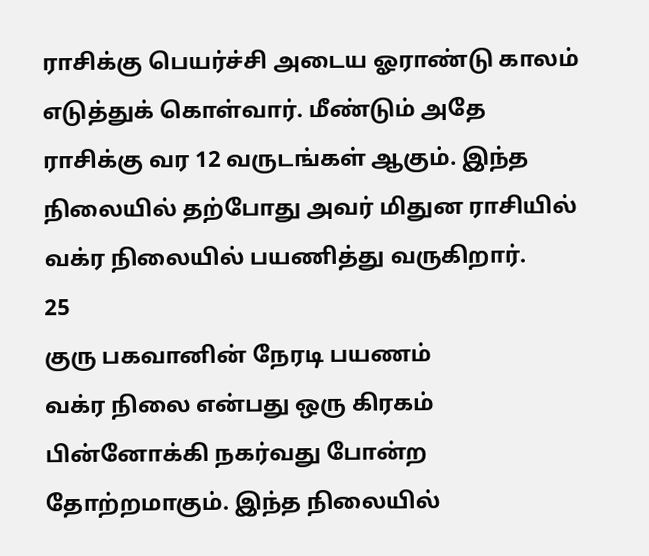ராசிக்கு பெயர்ச்சி அடைய ஓராண்டு காலம் எடுத்துக் கொள்வார். மீண்டும் அதே ராசிக்கு வர 12 வருடங்கள் ஆகும். இந்த நிலையில் தற்போது அவர் மிதுன ராசியில் வக்ர நிலையில் பயணித்து வருகிறார்.
25
குரு பகவானின் நேரடி பயணம்
வக்ர நிலை என்பது ஒரு கிரகம் பின்னோக்கி நகர்வது போன்ற தோற்றமாகும். இந்த நிலையில்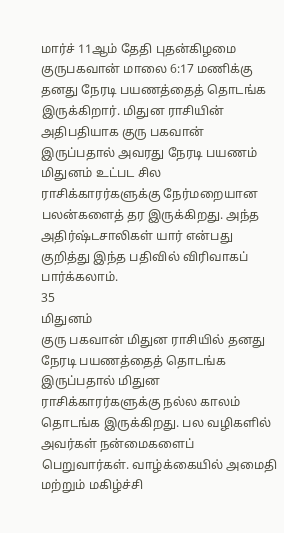மார்ச் 11ஆம் தேதி புதன்கிழமை குருபகவான் மாலை 6:17 மணிக்கு தனது நேரடி பயணத்தைத் தொடங்க இருக்கிறார். மிதுன ராசியின் அதிபதியாக குரு பகவான் இருப்பதால் அவரது நேரடி பயணம் மிதுனம் உட்பட சில ராசிக்காரர்களுக்கு நேர்மறையான பலன்களைத் தர இருக்கிறது. அந்த அதிர்ஷ்டசாலிகள் யார் என்பது குறித்து இந்த பதிவில் விரிவாகப் பார்க்கலாம்.
35
மிதுனம்
குரு பகவான் மிதுன ராசியில் தனது நேரடி பயணத்தைத் தொடங்க இருப்பதால் மிதுன ராசிக்காரர்களுக்கு நல்ல காலம் தொடங்க இருக்கிறது. பல வழிகளில் அவர்கள் நன்மைகளைப் பெறுவார்கள். வாழ்க்கையில் அமைதி மற்றும் மகிழ்ச்சி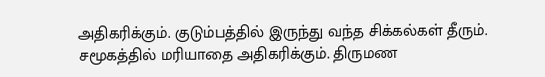அதிகரிக்கும். குடும்பத்தில் இருந்து வந்த சிக்கல்கள் தீரும். சமூகத்தில் மரியாதை அதிகரிக்கும். திருமண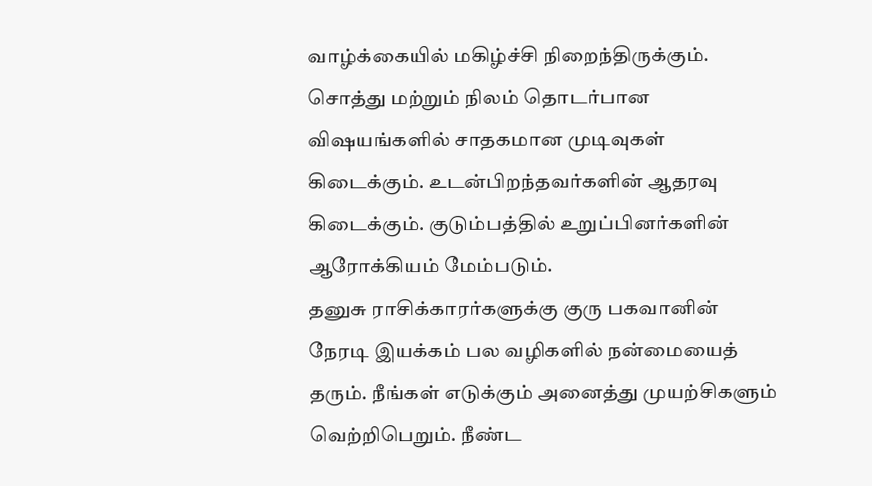வாழ்க்கையில் மகிழ்ச்சி நிறைந்திருக்கும். சொத்து மற்றும் நிலம் தொடர்பான விஷயங்களில் சாதகமான முடிவுகள் கிடைக்கும். உடன்பிறந்தவர்களின் ஆதரவு கிடைக்கும். குடும்பத்தில் உறுப்பினர்களின் ஆரோக்கியம் மேம்படும்.
தனுசு ராசிக்காரர்களுக்கு குரு பகவானின் நேரடி இயக்கம் பல வழிகளில் நன்மையைத் தரும். நீங்கள் எடுக்கும் அனைத்து முயற்சிகளும் வெற்றிபெறும். நீண்ட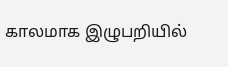காலமாக இழுபறியில்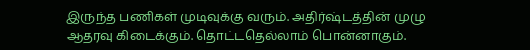இருந்த பணிகள் முடிவுக்கு வரும். அதிர்ஷ்டத்தின் முழு ஆதரவு கிடைக்கும். தொட்டதெல்லாம் பொன்னாகும்.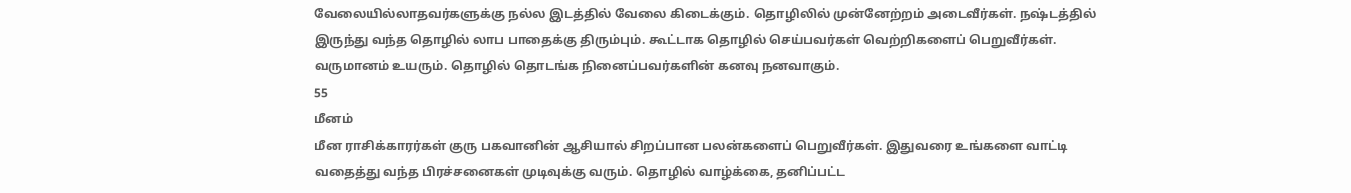வேலையில்லாதவர்களுக்கு நல்ல இடத்தில் வேலை கிடைக்கும். தொழிலில் முன்னேற்றம் அடைவீர்கள். நஷ்டத்தில் இருந்து வந்த தொழில் லாப பாதைக்கு திரும்பும். கூட்டாக தொழில் செய்பவர்கள் வெற்றிகளைப் பெறுவீர்கள். வருமானம் உயரும். தொழில் தொடங்க நினைப்பவர்களின் கனவு நனவாகும்.
55
மீனம்
மீன ராசிக்காரர்கள் குரு பகவானின் ஆசியால் சிறப்பான பலன்களைப் பெறுவீர்கள். இதுவரை உங்களை வாட்டி வதைத்து வந்த பிரச்சனைகள் முடிவுக்கு வரும். தொழில் வாழ்க்கை, தனிப்பட்ட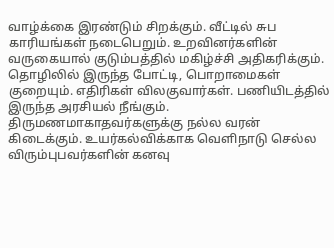வாழ்க்கை இரண்டும் சிறக்கும். வீட்டில் சுப காரியங்கள் நடைபெறும். உறவினர்களின் வருகையால் குடும்பத்தில் மகிழ்ச்சி அதிகரிக்கும். தொழிலில் இருந்த போட்டி, பொறாமைகள் குறையும். எதிரிகள் விலகுவார்கள். பணியிடத்தில் இருந்த அரசியல் நீங்கும். திருமணமாகாதவர்களுக்கு நல்ல வரன் கிடைக்கும். உயர்கல்விக்காக வெளிநாடு செல்ல விரும்புபவர்களின் கனவு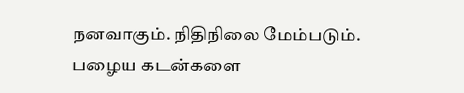நனவாகும். நிதிநிலை மேம்படும். பழைய கடன்களை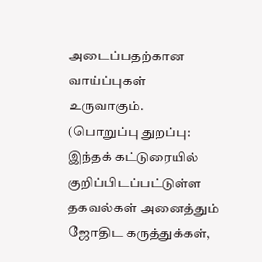அடைப்பதற்கான வாய்ப்புகள் உருவாகும்.
(பொறுப்பு துறப்பு: இந்தக் கட்டுரையில் குறிப்பிடப்பட்டுள்ள தகவல்கள் அனைத்தும் ஜோதிட கருத்துக்கள்,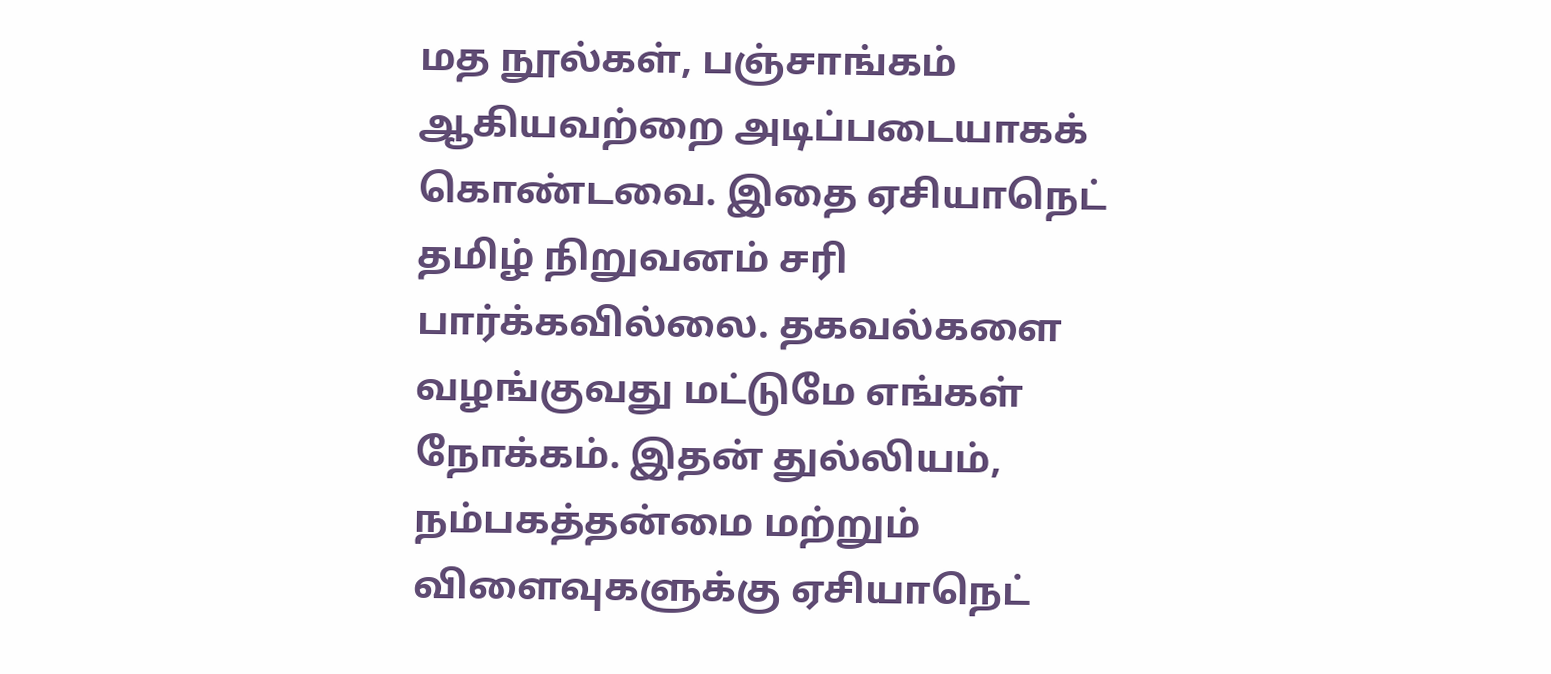மத நூல்கள், பஞ்சாங்கம் ஆகியவற்றை அடிப்படையாகக் கொண்டவை. இதை ஏசியாநெட் தமிழ் நிறுவனம் சரி பார்க்கவில்லை. தகவல்களை வழங்குவது மட்டுமே எங்கள் நோக்கம். இதன் துல்லியம், நம்பகத்தன்மை மற்றும் விளைவுகளுக்கு ஏசியாநெட்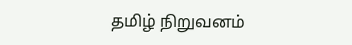தமிழ் நிறுவனம்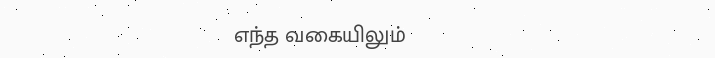எந்த வகையிலும்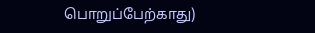பொறுப்பேற்காது)